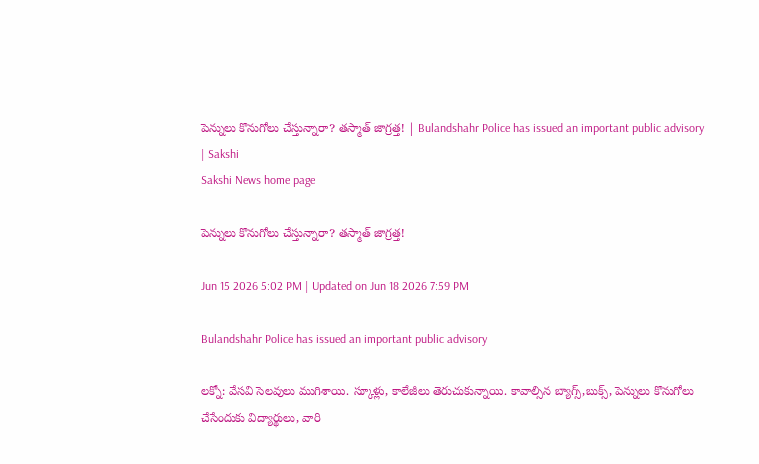పెన్నులు కొనుగోలు చేస్తున్నారా? తస్మాత్‌ జాగ్రత్త! | Bulandshahr Police has issued an important public advisory | Sakshi
Sakshi News home page

పెన్నులు కొనుగోలు చేస్తున్నారా? తస్మాత్‌ జాగ్రత్త!

Jun 15 2026 5:02 PM | Updated on Jun 18 2026 7:59 PM

Bulandshahr Police has issued an important public advisory

లక్నో: వేసవి సెలవులు ముగిశాయి. స్కూళ్లు, కాలేజీలు తెరుచుకున్నాయి. కావాల్సిన బ్యాగ్స్‌,బుక్స్‌, పెన్నులు కొనుగోలు చేసేందుకు విద్యార్థులు, వారి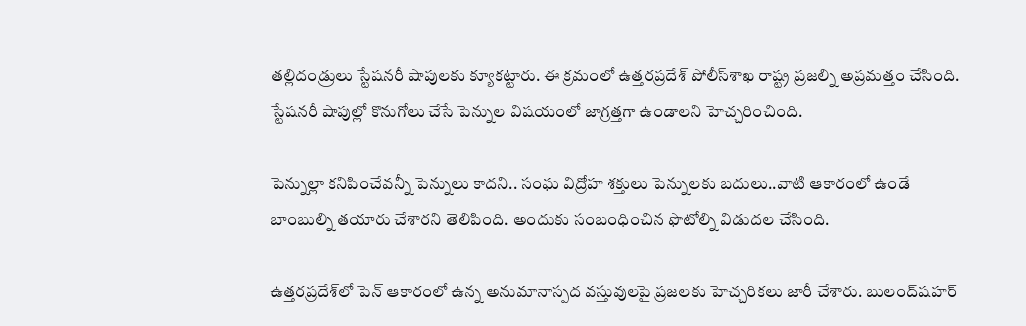తల్లిదండ్రులు స్టేషనరీ షాపులకు క్యూకట్టారు. ఈ క్రమంలో ఉత్తరప్రదేశ్‌ పోలీస్‌శాఖ రాష్ట్ర ప్రజల్ని అప్రమత్తం చేసింది. స్టేషనరీ షాపుల్లో కొనుగోలు చేసే పెన్నుల విషయంలో జాగ్రత్తగా ఉండాలని హెచ్చరించింది.

పెన్నుల్లా కనిపించేవన్నీ పెన్నులు కాదని.. సంఘ విద్రోహ శక్తులు పెన్నులకు బదులు..వాటి ఆకారంలో ఉండే బాంబుల్ని తయారు చేశారని తెలిపింది. అందుకు సంబంధించిన ఫొటోల్ని విడుదల చేసింది.

ఉత్తరప్రదేశ్‌లో పెన్ ఆకారంలో ఉన్న అనుమానాస్పద వస్తువులపై ప్రజలకు హెచ్చరికలు జారీ చేశారు. బులంద్‌షహర్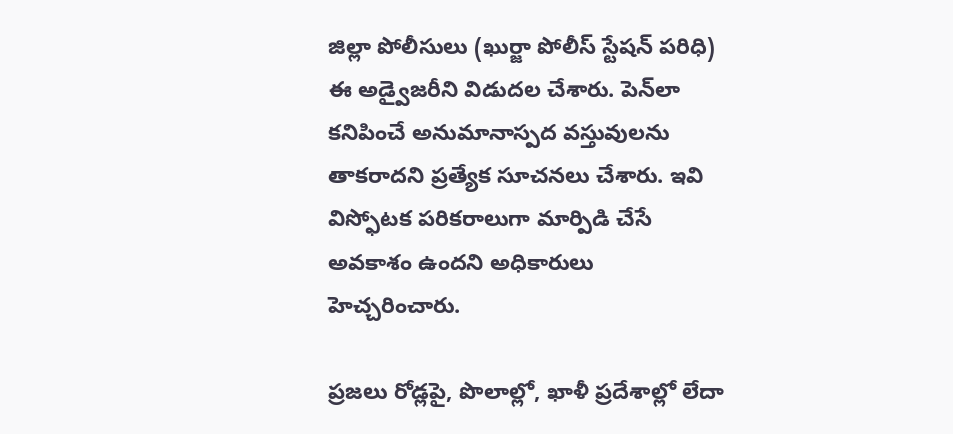జిల్లా పోలీసులు (ఖుర్జా పోలీస్‌ స్టేషన్ పరిధి) ఈ అడ్వైజరీని విడుదల చేశారు. పెన్‌లా కనిపించే అనుమానాస్పద వస్తువులను తాకరాదని ప్రత్యేక సూచనలు చేశారు. ఇవి విస్ఫోటక పరికరాలుగా మార్పిడి చేసే అవకాశం ఉందని అధికారులు హెచ్చరించారు.

ప్రజలు రోడ్లపై, పొలాల్లో, ఖాళీ ప్రదేశాల్లో లేదా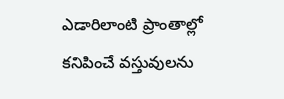ఎడారిలాంటి ప్రాంతాల్లో కనిపించే వస్తువులను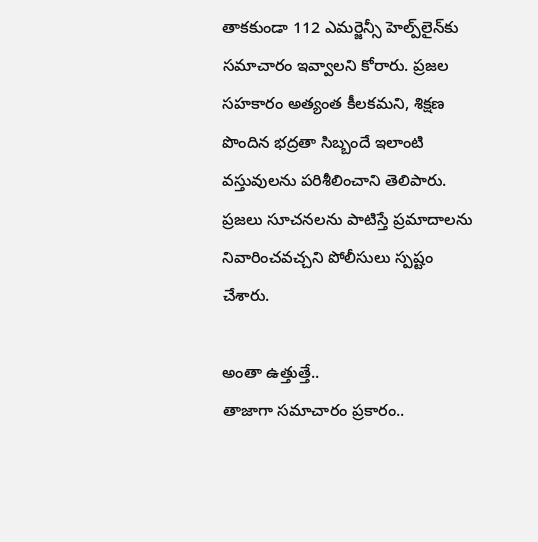తాకకుండా 112 ఎమర్జెన్సీ హెల్ప్‌లైన్‌కు సమాచారం ఇవ్వాలని కోరారు. ప్రజల సహకారం అత్యంత కీలకమని, శిక్షణ పొందిన భద్రతా సిబ్బందే ఇలాంటి వస్తువులను పరిశీలించాని తెలిపారు. ప్రజలు సూచనలను పాటిస్తే ప్రమాదాలను నివారించవచ్చని పోలీసులు స్పష్టం చేశారు.

అంతా ఉత్తుత్తే..
తాజాగా సమాచారం ప్రకారం..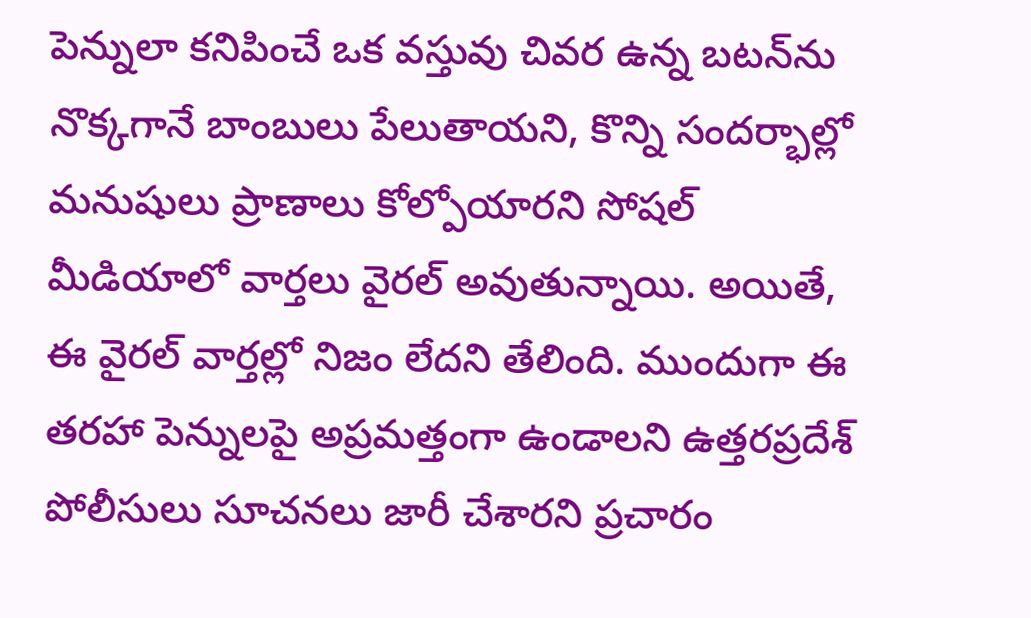పెన్నులా కనిపించే ఒక వస్తువు చివర ఉన్న బటన్‌ను నొక్కగానే బాంబులు పేలుతాయని, కొన్ని సందర్భాల్లో మనుషులు ప్రాణాలు కోల్పోయారని సోషల్ మీడియాలో వార్తలు వైరల్ అవుతున్నాయి. అయితే, ఈ వైరల్ వార్తల్లో నిజం లేదని తేలింది. ముందుగా ఈ తరహా పెన్నులపై అప్రమత్తంగా ఉండాలని ఉత్తరప్రదేశ్ పోలీసులు సూచనలు జారీ చేశారని ప్రచారం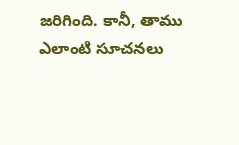జరిగింది. కానీ, తాము ఎలాంటి సూచనలు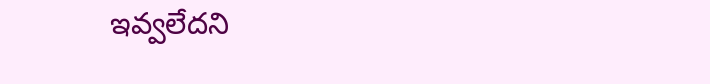ఇవ్వలేదని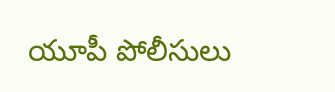యూపీ పోలీసులు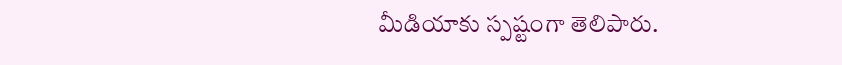మీడియాకు స్పష్టంగా తెలిపారు.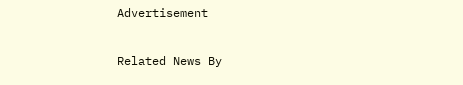Advertisement

Related News By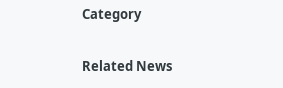Category

Related News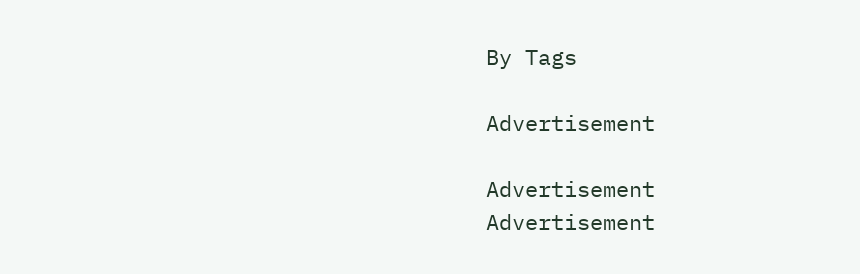By Tags

Advertisement

Advertisement
Advertisement